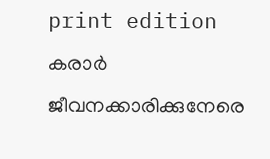print edition കരാർ ജീവനക്കാരിക്കുനേരെ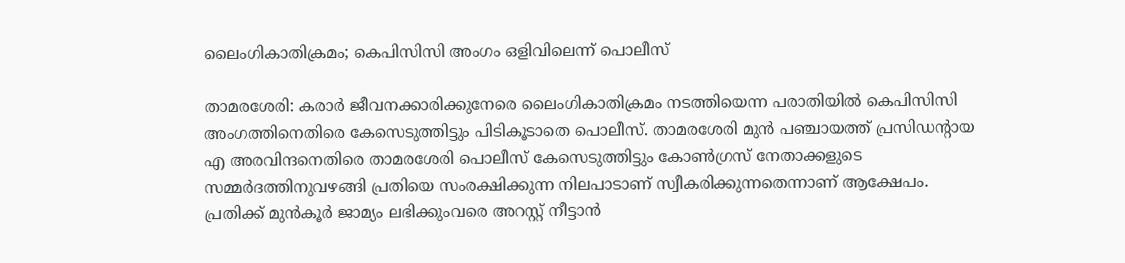ലൈംഗികാതിക്രമം; കെപിസിസി അംഗം ഒളിവിലെന്ന് പൊലീസ്

താമരശേരി: കരാർ ജീവനക്കാരിക്കുനേരെ ലൈംഗികാതിക്രമം നടത്തിയെന്ന പരാതിയിൽ കെപിസിസി അംഗത്തിനെതിരെ കേസെടുത്തിട്ടും പിടികൂടാതെ പൊലീസ്. താമരശേരി മുൻ പഞ്ചായത്ത് പ്രസിഡന്റായ എ അരവിന്ദനെതിരെ താമരശേരി പൊലീസ് കേസെടുത്തിട്ടും കോൺഗ്രസ് നേതാക്കളുടെ സമ്മർദത്തിനുവഴങ്ങി പ്രതിയെ സംരക്ഷിക്കുന്ന നിലപാടാണ് സ്വീകരിക്കുന്നതെന്നാണ് ആക്ഷേപം.
പ്രതിക്ക് മുൻകൂർ ജാമ്യം ലഭിക്കുംവരെ അറസ്റ്റ് നീട്ടാൻ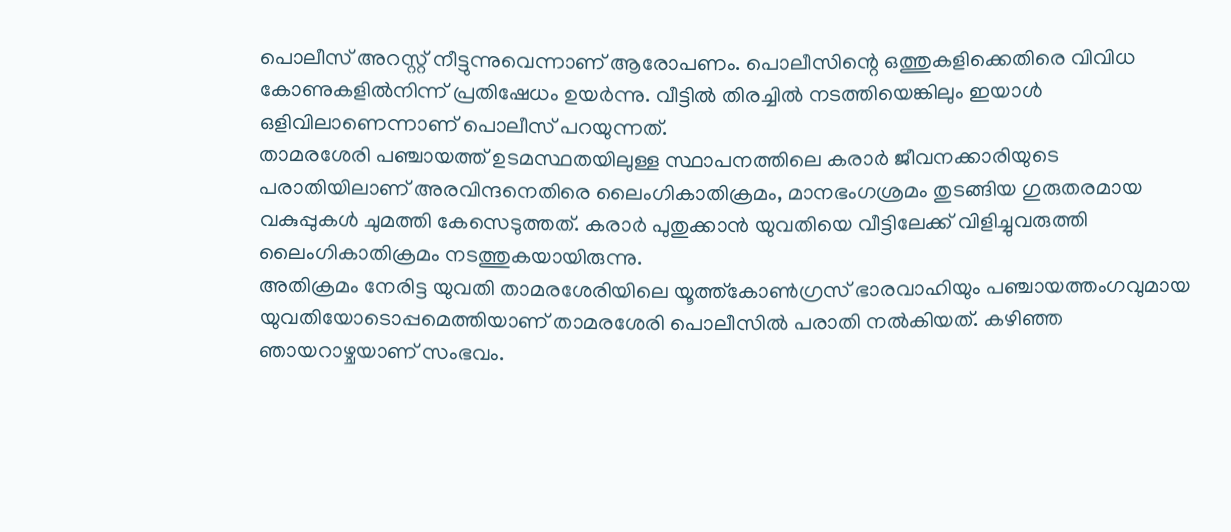പൊലീസ് അറസ്റ്റ് നീട്ടുന്നുവെന്നാണ് ആരോപണം. പൊലീസിന്റെ ഒത്തുകളിക്കെതിരെ വിവിധ കോണുകളിൽനിന്ന് പ്രതിഷേധം ഉയർന്നു. വീട്ടിൽ തിരച്ചിൽ നടത്തിയെങ്കിലും ഇയാൾ ഒളിവിലാണെന്നാണ് പൊലീസ് പറയുന്നത്.
താമരശേരി പഞ്ചായത്ത് ഉടമസ്ഥതയിലുള്ള സ്ഥാപനത്തിലെ കരാർ ജീവനക്കാരിയുടെ പരാതിയിലാണ് അരവിന്ദനെതിരെ ലൈംഗികാതിക്രമം, മാനഭംഗശ്രമം തുടങ്ങിയ ഗുരുതരമായ വകുപ്പുകൾ ചുമത്തി കേസെടുത്തത്. കരാർ പുതുക്കാൻ യുവതിയെ വീട്ടിലേക്ക് വിളിച്ചുവരുത്തി ലൈംഗികാതിക്രമം നടത്തുകയായിരുന്നു.
അതിക്രമം നേരിട്ട യുവതി താമരശേരിയിലെ യൂത്ത്കോൺഗ്രസ് ഭാരവാഹിയും പഞ്ചായത്തംഗവുമായ യുവതിയോടൊപ്പമെത്തിയാണ് താമരശേരി പൊലീസിൽ പരാതി നൽകിയത്. കഴിഞ്ഞ ഞായറാഴ്ചയാണ് സംഭവം.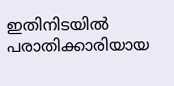ഇതിനിടയിൽ പരാതിക്കാരിയായ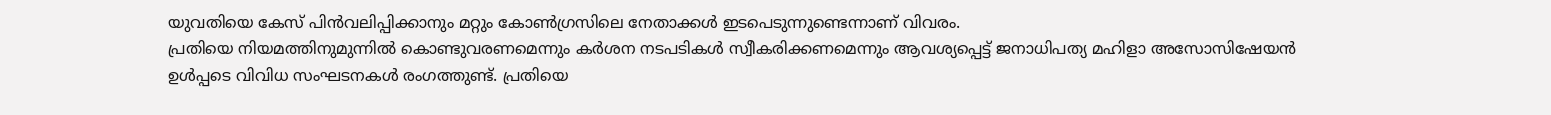യുവതിയെ കേസ് പിൻവലിപ്പിക്കാനും മറ്റും കോൺഗ്രസിലെ നേതാക്കൾ ഇടപെടുന്നുണ്ടെന്നാണ് വിവരം.
പ്രതിയെ നിയമത്തിനുമുന്നിൽ കൊണ്ടുവരണമെന്നും കർശന നടപടികൾ സ്വീകരിക്കണമെന്നും ആവശ്യപ്പെട്ട് ജനാധിപത്യ മഹിളാ അസോസിഷേയൻ ഉൾപ്പടെ വിവിധ സംഘടനകൾ രംഗത്തുണ്ട്. പ്രതിയെ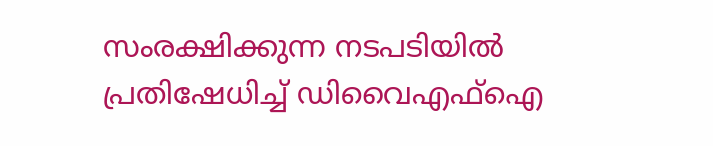സംരക്ഷിക്കുന്ന നടപടിയിൽ പ്രതിഷേധിച്ച് ഡിവൈഎഫ്ഐ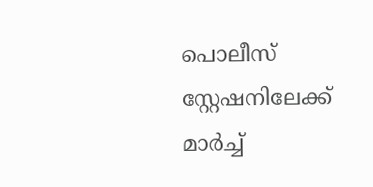പൊലീസ് സ്റ്റേഷനിലേക്ക് മാർച്ച്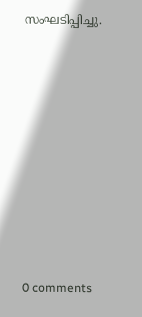സംഘടിപ്പിച്ചു.










0 comments